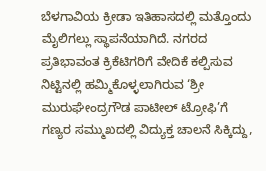ಬೆಳಗಾವಿಯ ಕ್ರೀಡಾ ಇತಿಹಾಸದಲ್ಲಿ ಮತ್ತೊಂದು ಮೈಲಿಗಲ್ಲು ಸ್ಥಾಪನೆಯಾಗಿದೆ. ನಗರದ ಪ್ರತಿಭಾವಂತ ಕ್ರಿಕೆಟಿಗರಿಗೆ ವೇದಿಕೆ ಕಲ್ಪಿಸುವ ನಿಟ್ಟಿನಲ್ಲಿ ಹಮ್ಮಿಕೊಳ್ಳಲಾಗಿರುವ ‘ಶ್ರೀ ಮುರುಘೇಂದ್ರಗೌಡ ಪಾಟೀಲ್ ಟ್ರೋಫಿ’ಗೆ ಗಣ್ಯರ ಸಮ್ಮುಖದಲ್ಲಿ ವಿದ್ಯುಕ್ತ ಚಾಲನೆ ಸಿಕ್ಕಿದ್ದು,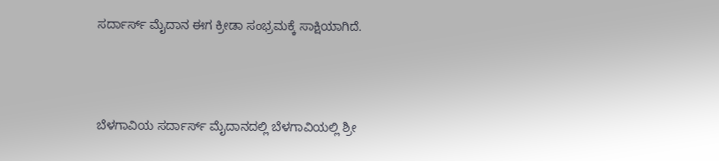ಸರ್ದಾರ್ಸ್ ಮೈದಾನ ಈಗ ಕ್ರೀಡಾ ಸಂಭ್ರಮಕ್ಕೆ ಸಾಕ್ಷಿಯಾಗಿದೆ.



ಬೆಳಗಾವಿಯ ಸರ್ದಾರ್ಸ್ ಮೈದಾನದಲ್ಲಿ ಬೆಳಗಾವಿಯಲ್ಲಿ ಶ್ರೀ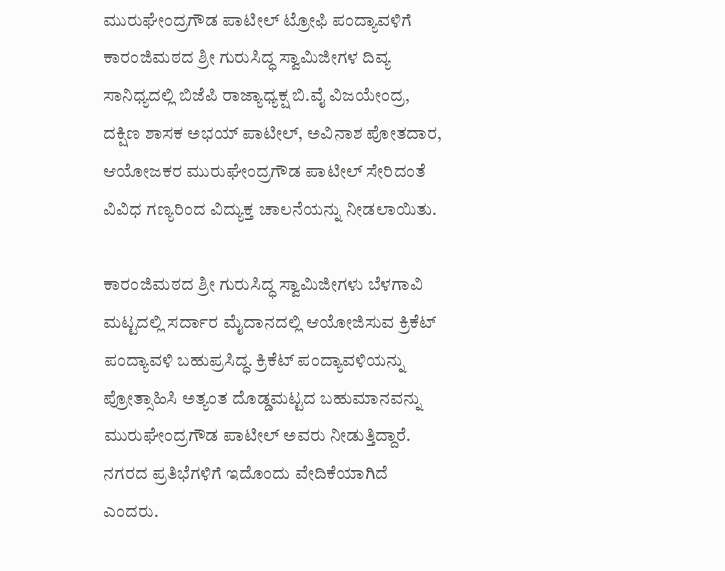ಮುರುಘೇಂದ್ರಗೌಡ ಪಾಟೀಲ್ ಟ್ರೋಫಿ ಪಂದ್ಯಾವಳಿಗೆ ಕಾರಂಜಿಮಠದ ಶ್ರೀ ಗುರುಸಿದ್ಧ ಸ್ವಾಮಿಜೀಗಳ ದಿವ್ಯ ಸಾನಿಧ್ಯದಲ್ಲಿ ಬಿಜೆಪಿ ರಾಜ್ಯಾಧ್ಯಕ್ಷ ಬಿ.ವೈ ವಿಜಯೇಂದ್ರ, ದಕ್ಷಿಣ ಶಾಸಕ ಅಭಯ್ ಪಾಟೀಲ್, ಅವಿನಾಶ ಪೋತದಾರ, ಆಯೋಜಕರ ಮುರುಘೇಂದ್ರಗೌಡ ಪಾಟೀಲ್ ಸೇರಿದಂತೆ ವಿವಿಧ ಗಣ್ಯರಿಂದ ವಿದ್ಯುಕ್ತ ಚಾಲನೆಯನ್ನು ನೀಡಲಾಯಿತು.

ಕಾರಂಜಿಮಠದ ಶ್ರೀ ಗುರುಸಿದ್ಧ ಸ್ವಾಮಿಜೀಗಳು ಬೆಳಗಾವಿ ಮಟ್ಟದಲ್ಲಿ ಸರ್ದಾರ ಮೈದಾನದಲ್ಲಿ ಆಯೋಜಿಸುವ ಕ್ರಿಕೆಟ್ ಪಂದ್ಯಾವಳಿ ಬಹುಪ್ರಸಿದ್ಧ. ಕ್ರಿಕೆಟ್ ಪಂದ್ಯಾವಳಿಯನ್ನು ಪ್ರೋತ್ಸಾಹಿಸಿ ಅತ್ಯಂತ ದೊಡ್ಡಮಟ್ಟದ ಬಹುಮಾನವನ್ನು ಮುರುಘೇಂದ್ರಗೌಡ ಪಾಟೀಲ್ ಅವರು ನೀಡುತ್ತಿದ್ದಾರೆ. ನಗರದ ಪ್ರತಿಭೆಗಳಿಗೆ ಇದೊಂದು ವೇದಿಕೆಯಾಗಿದೆ ಎಂದರು.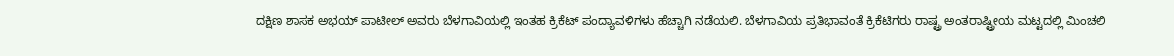ದಕ್ಷಿಣ ಶಾಸಕ ಅಭಯ್ ಪಾಟೀಲ್ ಅವರು ಬೆಳಗಾವಿಯಲ್ಲಿ ಇಂತಹ ಕ್ರಿಕೆಟ್ ಪಂದ್ಯಾವಳಿಗಳು ಹೆಚ್ಚಾಗಿ ನಡೆಯಲಿ. ಬೆಳಗಾವಿಯ ಪ್ರತಿಭಾವಂತೆ ಕ್ರಿಕೆಟಿಗರು ರಾಷ್ಟ್ರ ಅಂತರಾಷ್ಟ್ರೀಯ ಮಟ್ಟದಲ್ಲಿ ಮಿಂಚಲಿ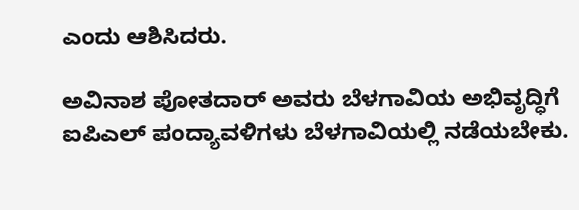ಎಂದು ಆಶಿಸಿದರು.

ಅವಿನಾಶ ಪೋತದಾರ್ ಅವರು ಬೆಳಗಾವಿಯ ಅಭಿವೃದ್ಧಿಗೆ ಐಪಿಎಲ್ ಪಂದ್ಯಾವಳಿಗಳು ಬೆಳಗಾವಿಯಲ್ಲಿ ನಡೆಯಬೇಕು.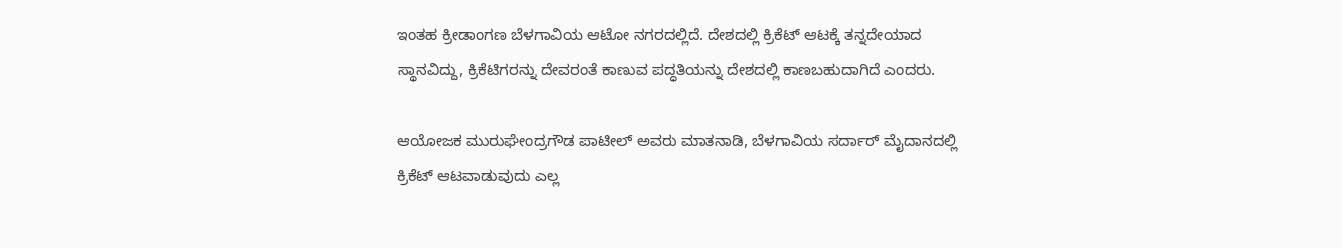ಇಂತಹ ಕ್ರೀಡಾಂಗಣ ಬೆಳಗಾವಿಯ ಆಟೋ ನಗರದಲ್ಲಿದೆ. ದೇಶದಲ್ಲಿ ಕ್ರಿಕೆಟ್ ಆಟಕ್ಕೆ ತನ್ನದೇಯಾದ ಸ್ಥಾನವಿದ್ದು, ಕ್ರಿಕೆಟಿಗರನ್ನು ದೇವರಂತೆ ಕಾಣುವ ಪದ್ಧತಿಯನ್ನು ದೇಶದಲ್ಲಿ ಕಾಣಬಹುದಾಗಿದೆ ಎಂದರು.

ಆಯೋಜಕ ಮುರುಘೇಂದ್ರಗೌಡ ಪಾಟೀಲ್ ಅವರು ಮಾತನಾಡಿ, ಬೆಳಗಾವಿಯ ಸರ್ದಾರ್ ಮೈದಾನದಲ್ಲಿ ಕ್ರಿಕೆಟ್ ಆಟವಾಡುವುದು ಎಲ್ಲ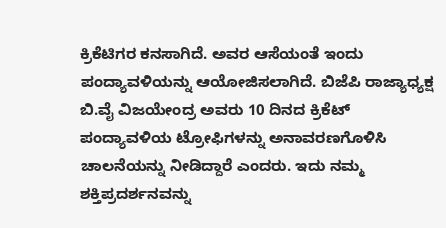ಕ್ರಿಕೆಟಿಗರ ಕನಸಾಗಿದೆ. ಅವರ ಆಸೆಯಂತೆ ಇಂದು ಪಂದ್ಯಾವಳಿಯನ್ನು ಆಯೋಜಿಸಲಾಗಿದೆ. ಬಿಜೆಪಿ ರಾಜ್ಯಾಧ್ಯಕ್ಷ ಬಿ.ವೈ ವಿಜಯೇಂದ್ರ ಅವರು 10 ದಿನದ ಕ್ರಿಕೆಟ್ ಪಂದ್ಯಾವಳಿಯ ಟ್ರೋಫಿಗಳನ್ನು ಅನಾವರಣಗೊಳಿಸಿ ಚಾಲನೆಯನ್ನು ನೀಡಿದ್ದಾರೆ ಎಂದರು. ಇದು ನಮ್ಮ ಶಕ್ತಿಪ್ರದರ್ಶನವನ್ನು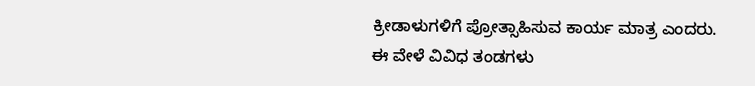ಕ್ರೀಡಾಳುಗಳಿಗೆ ಪ್ರೋತ್ಸಾಹಿಸುವ ಕಾರ್ಯ ಮಾತ್ರ ಎಂದರು.
ಈ ವೇಳೆ ವಿವಿಧ ತಂಡಗಳು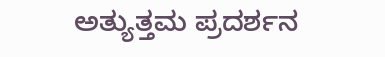ಅತ್ಯುತ್ತಮ ಪ್ರದರ್ಶನ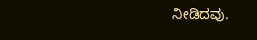ನೀಡಿದವು.